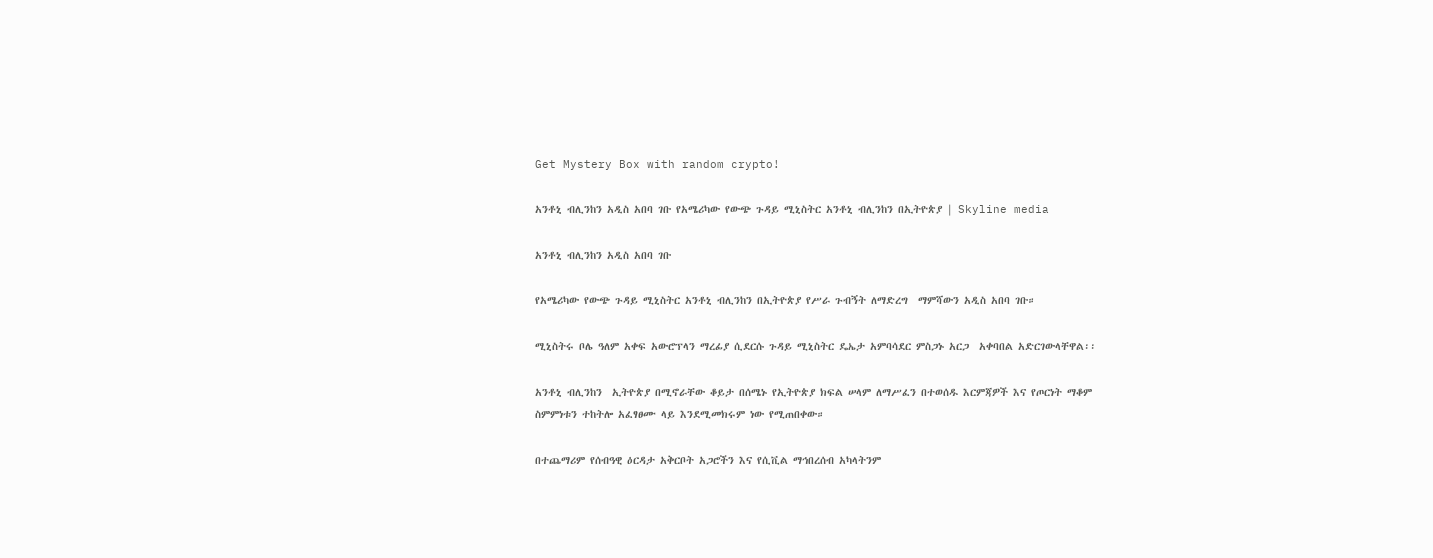Get Mystery Box with random crypto!

አንቶኒ ብሊንከን አዲስ አበባ ገቡ የአሜሪካው የውጭ ጉዳይ ሚኒስትር አንቶኒ ብሊንከን በኢትዮጵያ | Skyline media

አንቶኒ ብሊንከን አዲስ አበባ ገቡ

የአሜሪካው የውጭ ጉዳይ ሚኒስትር አንቶኒ ብሊንከን በኢትዮጵያ የሥራ ጉብኝት ለማድረግ  ማምሻውን አዲስ አበባ ገቡ።

ሚኒስትሩ ቦሌ ዓለም አቀፍ አውሮፕላን ማረፊያ ሲደርሱ ጉዳይ ሚኒስትር ዴኤታ አምባሳደር ምስጋኑ አርጋ  አቀባበል አድርገውላቸዋል፡፡

አንቶኒ ብሊንከን  ኢትዮጵያ በሚኖራቸው ቆይታ በሰሜኑ የኢትዮጵያ ክፍል ሠላም ለማሥፈን በተወሰዱ እርምጃዎች እና የጦርነት ማቆም ስምምነቱን ተከትሎ አፈፃፀሙ ላይ እንደሚመክሩም ነው የሚጠበቀው።

በተጨማሪም የሰብዓዊ ዕርዳታ አቅርቦት አጋሮችን እና የሲቪል ማኅበረሰብ አካላትንም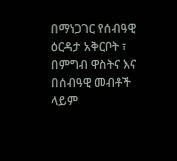በማነጋገር የሰብዓዊ ዕርዳታ አቅርቦት ፣ በምግብ ዋስትና እና በሰብዓዊ መብቶች ላይም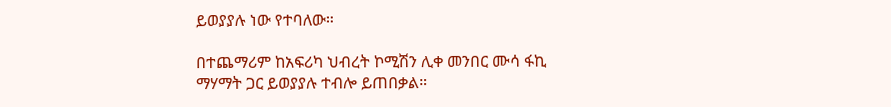ይወያያሉ ነው የተባለው።

በተጨማሪም ከአፍሪካ ህብረት ኮሚሽን ሊቀ መንበር ሙሳ ፋኪ ማሃማት ጋር ይወያያሉ ተብሎ ይጠበቃል።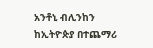አንቶኒ ብሊንከን ከኢትዮጵያ በተጨማሪ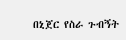በኒጀር የስራ ጉብኝት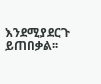እንደሚያደርጉ ይጠበቃል፡፡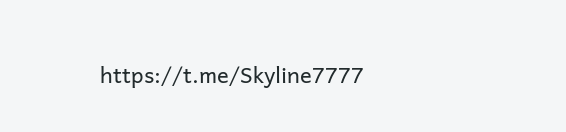https://t.me/Skyline7777